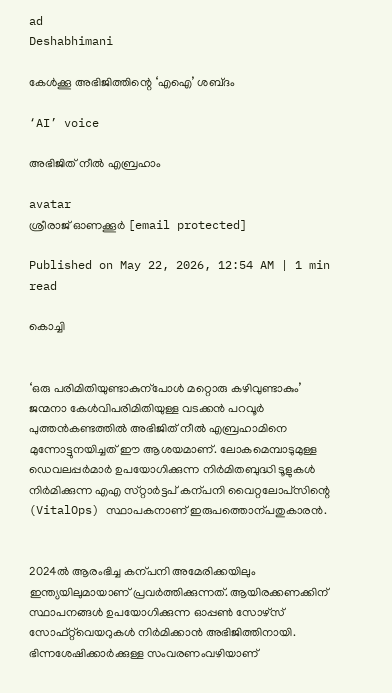ad
Deshabhimani

കേൾക്കൂ അഭിജിത്തിന്റെ ‘എഐ’ ശബ്‌ദം

‘AI’ voice

അഭിജിത് നീൽ എബ്രഹാം

avatar
ശ്രീരാജ്‌ ഓണക്കൂർ [email protected]

Published on May 22, 2026, 12:54 AM | 1 min read

കൊച്ചി


‘ഒരു പരിമിതിയുണ്ടാകുന്പോൾ മറ്റൊരു കഴിവുണ്ടാകും’ ജന്മനാ കേൾവിപരിമിതിയുള്ള വടക്കൻ പറവൂർ പുത്തൻകണ്ടത്തിൽ അഭിജിത് നീൽ എബ്രഹാമിനെ മുന്നോട്ടുനയിച്ചത്‌ ഇ‍ൗ ആശയമാണ്‌. ലോകമെമ്പാടുമുള്ള ഡെവലപ്പർമാർ ഉപയോഗിക്കുന്ന നിർമിതബുദ്ധി ടൂളുകൾ നിർമിക്കുന്ന എഎ സ്‌റ്റാർട്ടപ് കന്പനി വൈറ്റലോപ്‌സിന്റെ (VitalOps) സ്ഥാപകനാണ്‌ ഇരുപത്തൊന്പതുകാരൻ.


2024ൽ ആരംഭിച്ച കന്പനി അമേരിക്കയിലും ഇന്ത്യയിലുമായാണ്‌ പ്രവർത്തിക്കുന്നത്‌. ആയിരക്കണക്കിന് സ്ഥാപനങ്ങൾ ഉപയോഗിക്കുന്ന ഓപ്പൺ സോഴ്സ് സോഫ്‌റ്റ്‌വെയറുകൾ നിർമിക്കാൻ അഭിജിത്തിനായി. ഭിന്നശേഷിക്കാർക്കുള്ള സംവരണംവഴിയാണ്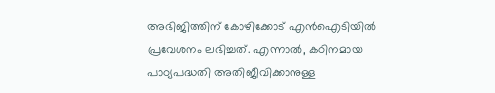അഭിജിത്തിന്‌ കോഴിക്കോട്‌ എൻഐടിയിൽ പ്രവേശനം ലഭിച്ചത്. എന്നാൽ, കഠിനമായ പാഠ്യപദ്ധതി അതിജീവിക്കാനുള്ള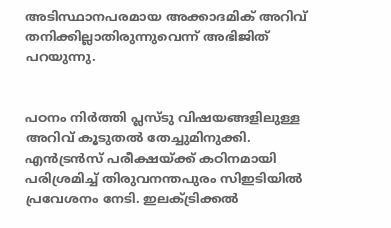അടിസ്ഥാനപരമായ അക്കാദമിക് അറിവ് തനിക്കില്ലാതിരുന്നുവെന്ന്‌ അഭിജിത് പറയുന്നു.


പഠനം നിർത്തി പ്ലസ്‌ടു വിഷയങ്ങളിലുള്ള അറിവ്‌ കൂടുതൽ തേച്ചുമിനുക്കി. എൻട്രൻസ് പരീക്ഷയ്‌ക്ക്‌ കഠിനമായി പരിശ്രമിച്ച് തിരുവനന്തപുരം സിഇടിയിൽ പ്രവേശനം നേടി. ഇലക്‌ട്രിക്കൽ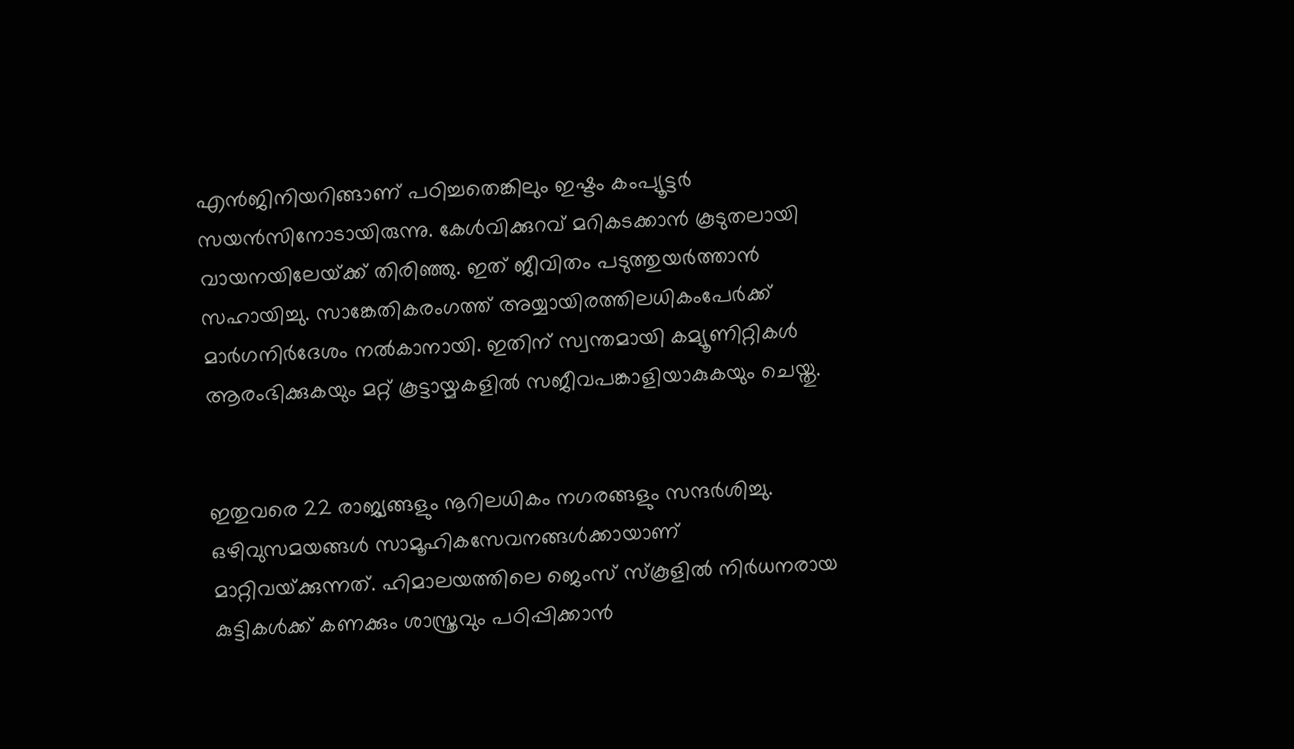എൻജിനിയറിങ്ങാണ്‌ പഠിച്ചതെങ്കിലും ഇഷ്ടം കംപ്യൂട്ടർ സയൻസിനോടായിരുന്നു. കേൾവിക്കുറവ്‌ മറികടക്കാൻ കൂടുതലായി വായനയിലേയ്‌ക്ക്‌ തിരിഞ്ഞു. ഇത്‌ ജീവിതം പടുത്തുയർത്താൻ സഹായിച്ചു. സാങ്കേതികരംഗത്ത് അയ്യായിരത്തിലധികംപേർക്ക്‌ മാർഗനിർദേശം നൽകാനായി. ഇതിന്‌ സ്വന്തമായി കമ്യൂണിറ്റികൾ ആരംഭിക്കുകയും മറ്റ്‌ കൂട്ടായ്മകളിൽ സജീവപങ്കാളിയാകുകയും ചെയ്തു.


ഇതുവരെ 22 രാജ്യങ്ങളും നൂറിലധികം നഗരങ്ങളും സന്ദർശിച്ചു. ഒഴിവുസമയങ്ങൾ സാമൂഹികസേവനങ്ങൾക്കായാണ്‌ മാറ്റിവയ്‌ക്കുന്നത്‌. ഹിമാലയത്തിലെ ജെംസ്‌ സ്‌കൂളിൽ നിർധനരായ കുട്ടികൾക്ക് കണക്കും ശാസ്ത്രവും പഠിപ്പിക്കാൻ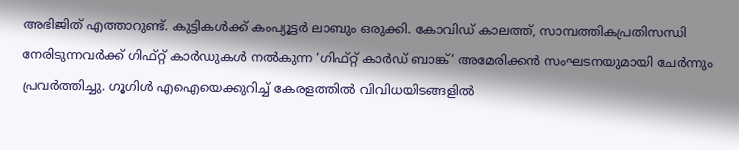അഭിജിത് എത്താറുണ്ട്‌. കുട്ടികൾക്ക്‌ കംപ്യൂട്ടർ ലാബും ഒരുക്കി. കോവിഡ് കാലത്ത്‌, സാമ്പത്തികപ്രതിസന്ധി നേരിടുന്നവർക്ക് ഗിഫ്റ്റ് കാർഡുകൾ നൽകുന്ന ‘ഗിഫ്‌റ്റ്‌ കാർഡ്‌ ബാങ്ക്‌’ അമേരിക്കൻ സംഘടനയുമായി ചേർന്നും പ്രവർത്തിച്ചു. ഗൂഗിൾ എഐയെക്കുറിച്ച്‌ കേരളത്തിൽ വിവിധയിടങ്ങളിൽ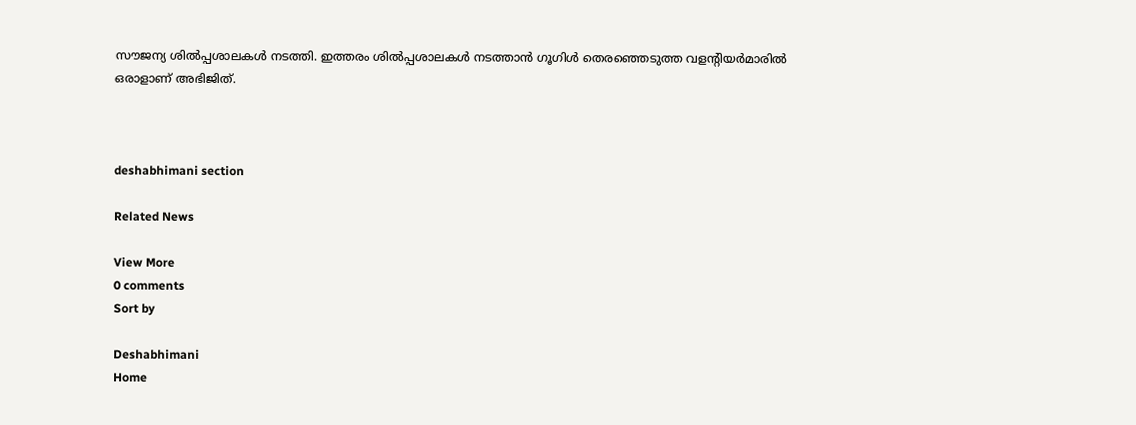സ‍ൗജന്യ ശിൽപ്പശാലകൾ നടത്തി. ഇത്തരം ശിൽപ്പശാലകൾ നടത്താൻ ഗൂഗിൾ തെരഞ്ഞെടുത്ത വളന്റിയർമാരിൽ ഒരാളാണ്‌ അഭിജിത്.



deshabhimani section

Related News

View More
0 comments
Sort by

Deshabhimani
Home